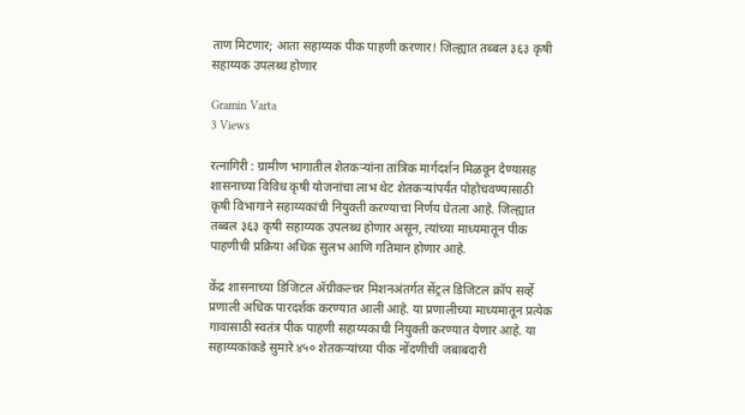ताण मिटणार; आता सहाय्यक पीक पाहणी करणार! जिल्ह्यात तब्बल ३६३ कृषी सहाय्यक उपलब्ध होणार

Gramin Varta
3 Views

रत्नागिरी : ग्रामीण भागातील शेतकऱ्यांना तांत्रिक मार्गदर्शन मिळवून देण्यासह शासनाच्या विविध कृषी योजनांचा लाभ थेट शेतकऱ्यांपर्यंत पोहोचवण्यासाठी कृषी विभागाने सहाय्यकांची नियुक्ती करण्याचा निर्णय घेतला आहे. जिल्ह्यात तब्बल ३६३ कृषी सहाय्यक उपलब्ध होणार असून, त्यांच्या माध्यमातून पीक पाहणीची प्रक्रिया अधिक सुलभ आणि गतिमान होणार आहे.

केंद्र शासनाच्या डिजिटल ॲग्रीकल्चर मिशनअंतर्गत सेंट्रल डिजिटल क्रॉप सर्व्हे प्रणाली अधिक पारदर्शक करण्यात आली आहे. या प्रणालीच्या माध्यमातून प्रत्येक गावासाठी स्वतंत्र पीक पाहणी सहाय्यकाची नियुक्ती करण्यात येणार आहे. या सहाय्यकांकडे सुमारे ४५० शेतकऱ्यांच्या पीक नोंदणीची जबाबदारी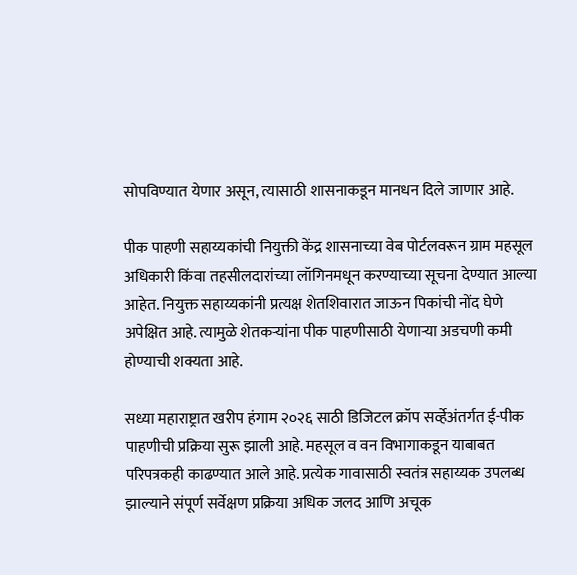सोपविण्यात येणार असून, त्यासाठी शासनाकडून मानधन दिले जाणार आहे.

पीक पाहणी सहाय्यकांची नियुक्ती केंद्र शासनाच्या वेब पोर्टलवरून ग्राम महसूल अधिकारी किंवा तहसीलदारांच्या लॉगिनमधून करण्याच्या सूचना देण्यात आल्या आहेत. नियुक्त सहाय्यकांनी प्रत्यक्ष शेतशिवारात जाऊन पिकांची नोंद घेणे अपेक्षित आहे. त्यामुळे शेतकऱ्यांना पीक पाहणीसाठी येणाऱ्या अडचणी कमी होण्याची शक्यता आहे.

सध्या महाराष्ट्रात खरीप हंगाम २०२६ साठी डिजिटल क्रॉप सर्व्हेअंतर्गत ई-पीक पाहणीची प्रक्रिया सुरू झाली आहे. महसूल व वन विभागाकडून याबाबत परिपत्रकही काढण्यात आले आहे. प्रत्येक गावासाठी स्वतंत्र सहाय्यक उपलब्ध झाल्याने संपूर्ण सर्वेक्षण प्रक्रिया अधिक जलद आणि अचूक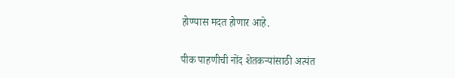होण्यास मदत होणार आहे.

पीक पाहणीची नोंद शेतकऱ्यांसाठी अत्यंत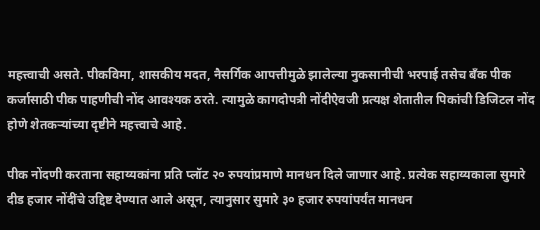महत्त्वाची असते. पीकविमा, शासकीय मदत, नैसर्गिक आपत्तीमुळे झालेल्या नुकसानीची भरपाई तसेच बँक पीक कर्जासाठी पीक पाहणीची नोंद आवश्यक ठरते. त्यामुळे कागदोपत्री नोंदीऐवजी प्रत्यक्ष शेतातील पिकांची डिजिटल नोंद होणे शेतकऱ्यांच्या दृष्टीने महत्त्वाचे आहे.

पीक नोंदणी करताना सहाय्यकांना प्रति प्लॉट २० रुपयांप्रमाणे मानधन दिले जाणार आहे. प्रत्येक सहाय्यकाला सुमारे दीड हजार नोंदींचे उद्दिष्ट देण्यात आले असून, त्यानुसार सुमारे ३० हजार रुपयांपर्यंत मानधन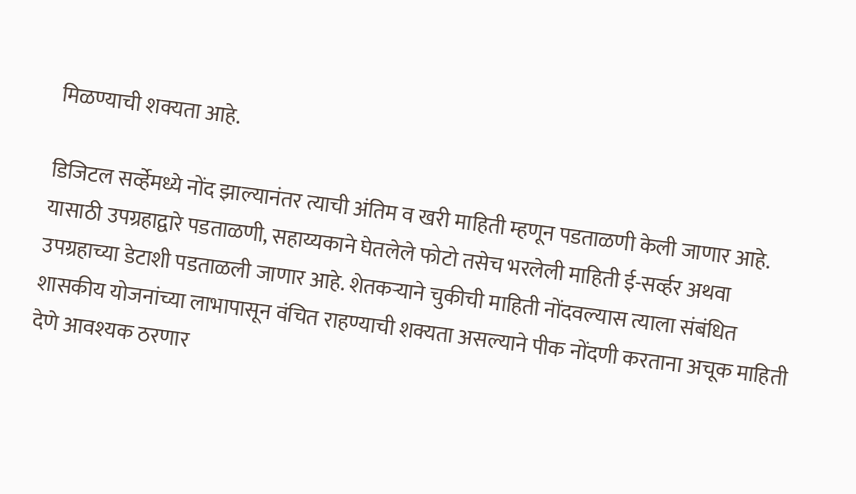मिळण्याची शक्यता आहे.

डिजिटल सर्व्हेमध्ये नोंद झाल्यानंतर त्याची अंतिम व खरी माहिती म्हणून पडताळणी केली जाणार आहे. यासाठी उपग्रहाद्वारे पडताळणी, सहाय्यकाने घेतलेले फोटो तसेच भरलेली माहिती ई-सर्व्हर अथवा उपग्रहाच्या डेटाशी पडताळली जाणार आहे. शेतकऱ्याने चुकीची माहिती नोंदवल्यास त्याला संबंधित शासकीय योजनांच्या लाभापासून वंचित राहण्याची शक्यता असल्याने पीक नोंदणी करताना अचूक माहिती देणे आवश्यक ठरणार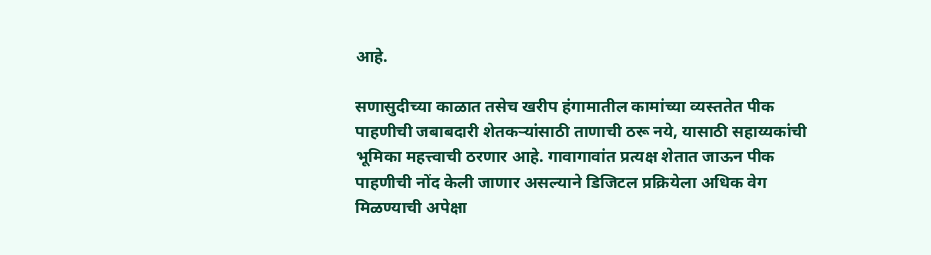आहे.

सणासुदीच्या काळात तसेच खरीप हंगामातील कामांच्या व्यस्ततेत पीक पाहणीची जबाबदारी शेतकऱ्यांसाठी ताणाची ठरू नये, यासाठी सहाय्यकांची भूमिका महत्त्वाची ठरणार आहे. गावागावांत प्रत्यक्ष शेतात जाऊन पीक पाहणीची नोंद केली जाणार असल्याने डिजिटल प्रक्रियेला अधिक वेग मिळण्याची अपेक्षा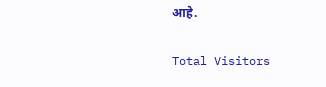आहे.

Total Visitors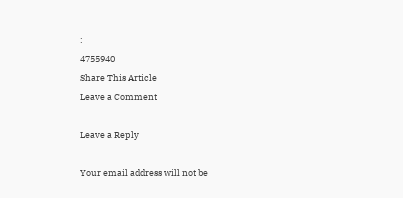:
4755940
Share This Article
Leave a Comment

Leave a Reply

Your email address will not be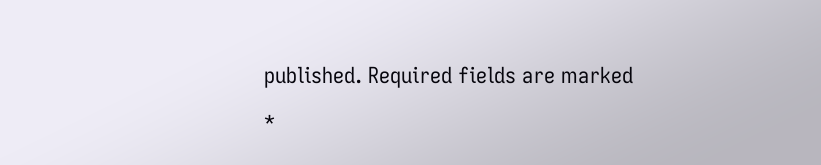published. Required fields are marked *